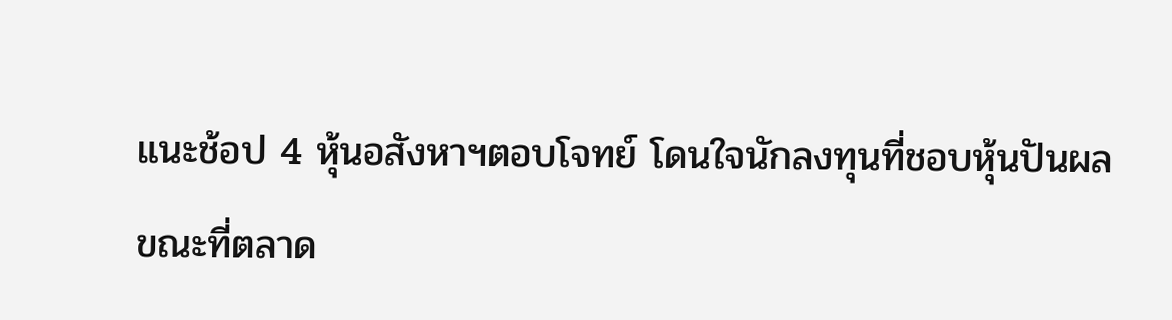แนะช้อป 4 หุ้นอสังหาฯตอบโจทย์ โดนใจนักลงทุนที่ชอบหุ้นปันผล
ขณะที่ตลาด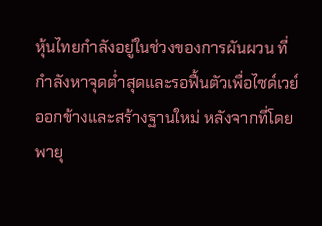หุ้นไทยกำลังอยู่ในช่วงของการผันผวน ที่กำลังหาจุดต่ำสุดและรอฟื้นตัวเพื่อไซด์เวย์ออกข้างและสร้างฐานใหม่ หลังจากที่โดยพายุ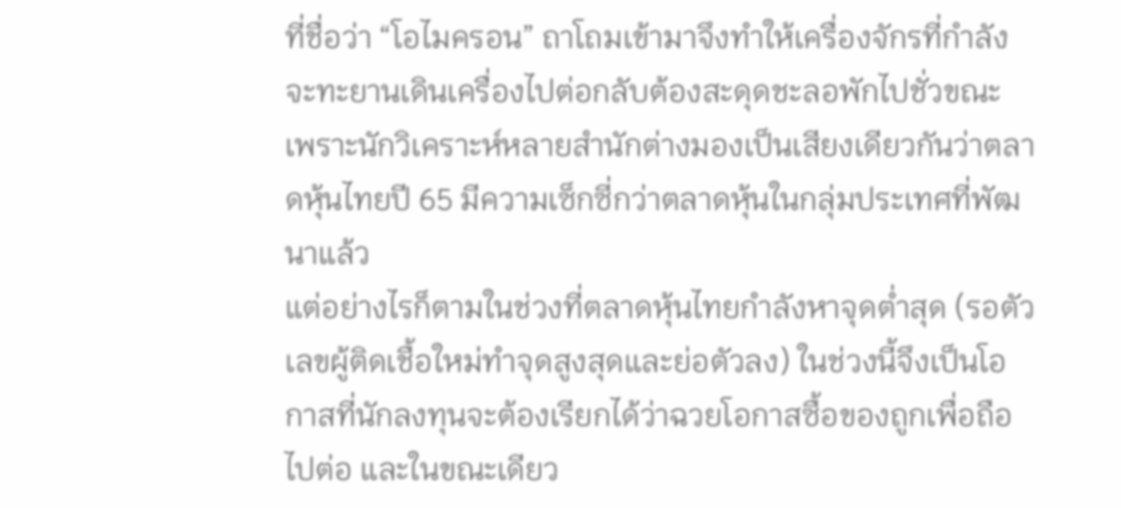ที่ชื่อว่า “โอไมครอน” ถาโถมเข้ามาจึงทำให้เครื่องจักรที่กำลังจะทะยานเดินเครื่องไปต่อกลับต้องสะดุดชะลอพักไปชั่วขณะ เพราะนักวิเคราะห์หลายสำนักต่างมองเป็นเสียงเดียวกันว่าตลาดหุ้นไทยปี 65 มีความเซ็กซี่กว่าตลาดหุ้นในกลุ่มประเทศที่พัฒนาแล้ว
แต่อย่างไรก็ตามในช่วงที่ตลาดหุ้นไทยกำลังหาจุดต่ำสุด (รอตัวเลขผู้ติดเชื้อใหม่ทำจุดสูงสุดและย่อตัวลง) ในช่วงนี้จึงเป็นโอกาสที่นักลงทุนจะต้องเรียกได้ว่าฉวยโอกาสซื้อของถูกเพื่อถือไปต่อ และในขณะเดียว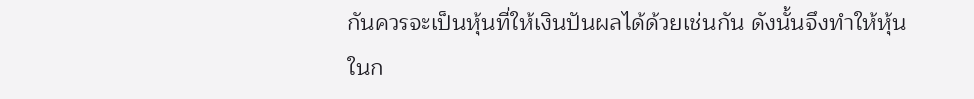กันควรจะเป็นหุ้นที่ให้เงินปันผลได้ด้วยเช่นกัน ดังนั้นจึงทำให้หุ้นในก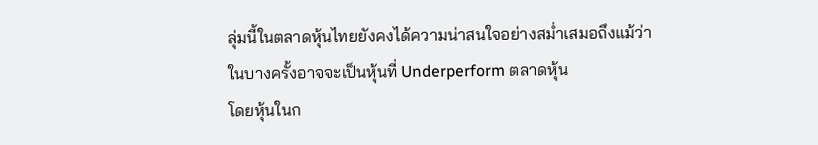ลุ่มนี้ในตลาดหุ้นไทยยังคงได้ความน่าสนใจอย่างสม่ำเสมอถึงแม้ว่าในบางครั้งอาจจะเป็นหุ้นที่ Underperform ตลาดหุ้น
โดยหุ้นในก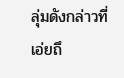ลุ่มดังกล่าวที่เอ่ยถึ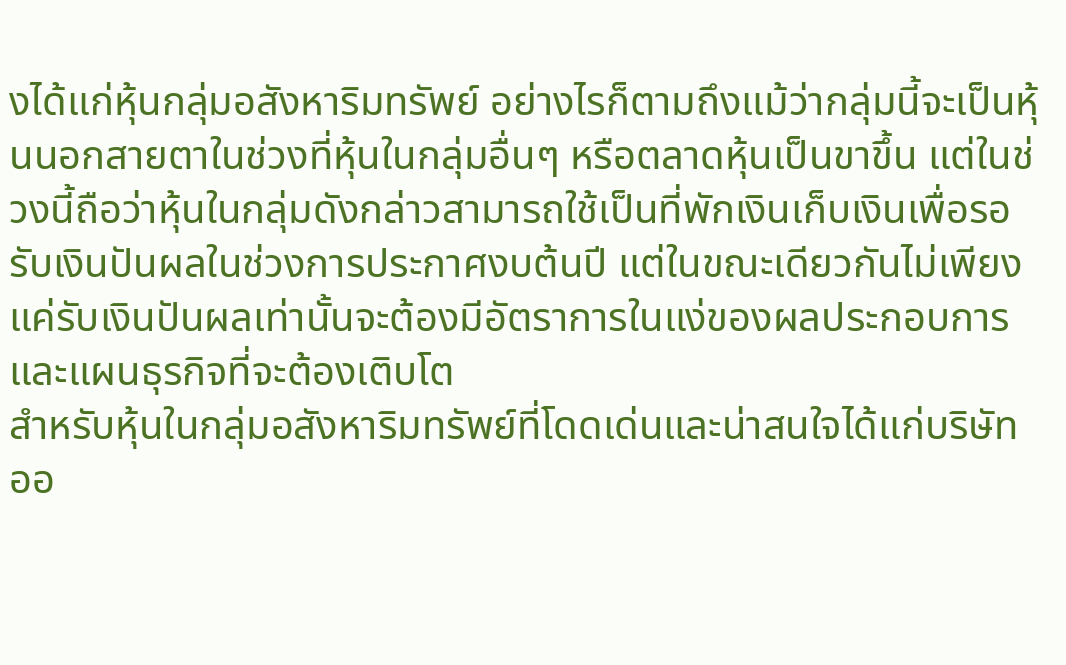งได้แก่หุ้นกลุ่มอสังหาริมทรัพย์ อย่างไรก็ตามถึงแม้ว่ากลุ่มนี้จะเป็นหุ้นนอกสายตาในช่วงที่หุ้นในกลุ่มอื่นๆ หรือตลาดหุ้นเป็นขาขึ้น แต่ในช่วงนี้ถือว่าหุ้นในกลุ่มดังกล่าวสามารถใช้เป็นที่พักเงินเก็บเงินเพื่อรอรับเงินปันผลในช่วงการประกาศงบต้นปี แต่ในขณะเดียวกันไม่เพียงแค่รับเงินปันผลเท่านั้นจะต้องมีอัตราการในแง่ของผลประกอบการ และแผนธุรกิจที่จะต้องเติบโต
สำหรับหุ้นในกลุ่มอสังหาริมทรัพย์ที่โดดเด่นและน่าสนใจได้แก่บริษัท ออ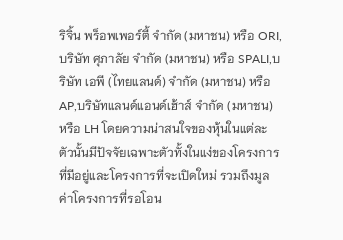ริจิ้น พร็อพเพอร์ตี้ จำกัด (มหาชน) หรือ ORI,บริษัท ศุภาลัย จำกัด (มหาชน) หรือ SPALI,บริษัท เอพี (ไทยแลนด์) จำกัด (มหาชน) หรือ AP,บริษัทแลนด์แอนด์เฮ้าส์ จำกัด (มหาชน) หรือ LH โดยความน่าสนใจของหุ้นในแต่ละตัวนั้นมีปัจจัยเฉพาะตัวทั้งในแง่ของโครงการที่มีอยู่และโครงการที่จะเปิดใหม่ รวมถึงมูลค่าโครงการที่รอโอน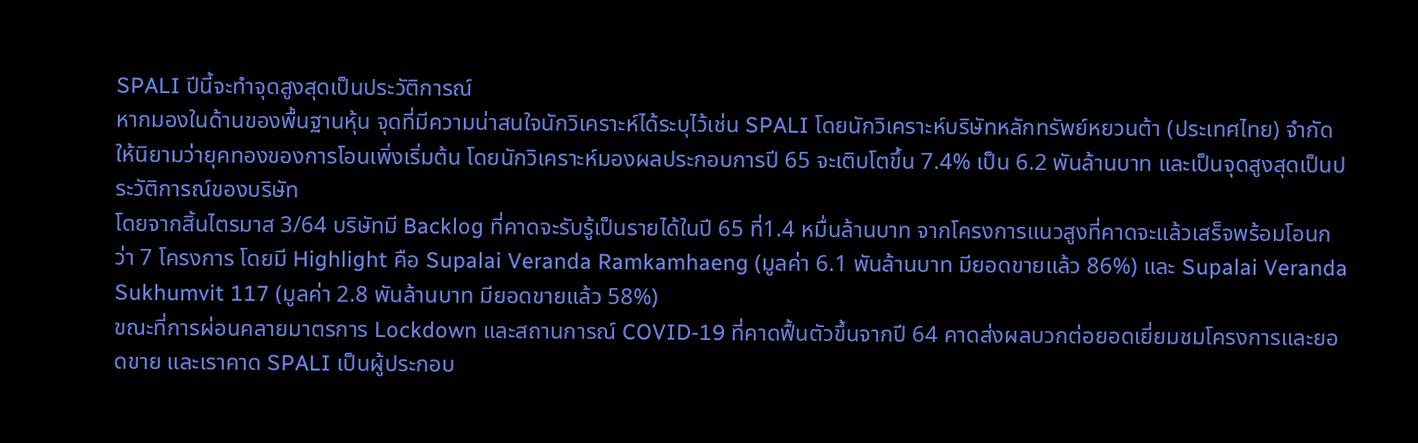SPALI ปีนี้จะทำจุดสูงสุดเป็นประวัติการณ์
หากมองในด้านของพื้นฐานหุ้น จุดที่มีความน่าสนใจนักวิเคราะห์ได้ระบุไว้เช่น SPALI โดยนักวิเคราะห์บริษัทหลักทรัพย์หยวนต้า (ประเทศไทย) จำกัด ให้นิยามว่ายุคทองของการโอนเพิ่งเริ่มต้น โดยนักวิเคราะห์มองผลประกอบการปี 65 จะเติบโตขึ้น 7.4% เป็น 6.2 พันล้านบาท และเป็นจุดสูงสุดเป็นประวัติการณ์ของบริษัท
โดยจากสิ้นไตรมาส 3/64 บริษัทมี Backlog ที่คาดจะรับรู้เป็นรายได้ในปี 65 ที่1.4 หมื่นล้านบาท จากโครงการแนวสูงที่คาดจะแล้วเสร็จพร้อมโอนกว่า 7 โครงการ โดยมี Highlight คือ Supalai Veranda Ramkamhaeng (มูลค่า 6.1 พันล้านบาท มียอดขายแล้ว 86%) และ Supalai Veranda Sukhumvit 117 (มูลค่า 2.8 พันล้านบาท มียอดขายแล้ว 58%)
ขณะที่การผ่อนคลายมาตรการ Lockdown และสถานการณ์ COVID-19 ที่คาดฟื้นตัวขึ้นจากปี 64 คาดส่งผลบวกต่อยอดเยี่ยมชมโครงการและยอดขาย และเราคาด SPALI เป็นผู้ประกอบ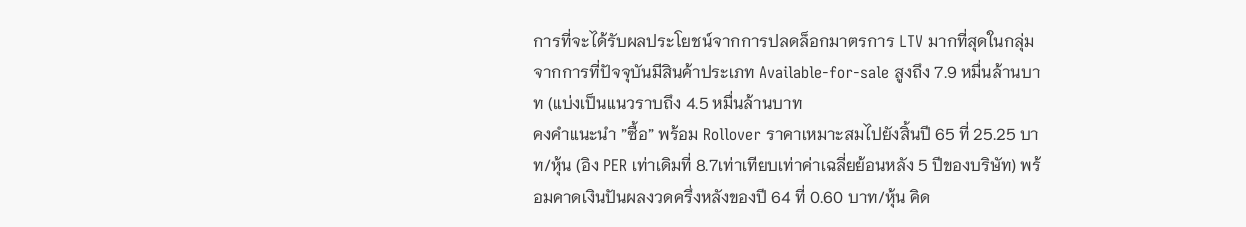การที่จะได้รับผลประโยชน์จากการปลดล็อกมาตรการ LTV มากที่สุดในกลุ่มจากการที่ปัจจุบันมีสินค้าประเภท Available-for-sale สูงถึง 7.9 หมื่นล้านบาท (แบ่งเป็นแนวราบถึง 4.5 หมื่นล้านบาท
คงคำแนะนำ ”ซื้อ” พร้อม Rollover ราคาเหมาะสมไปยังสิ้นปี 65 ที่ 25.25 บาท/หุ้น (อิง PER เท่าเดิมที่ 8.7เท่าเทียบเท่าค่าเฉลี่ยย้อนหลัง 5 ปีของบริษัท) พร้อมคาดเงินปันผลงวดครึ่งหลังของปี 64 ที่ 0.60 บาท/หุ้น คิด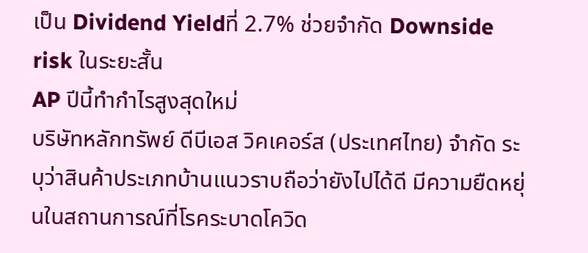เป็น Dividend Yieldที่ 2.7% ช่วยจำกัด Downside risk ในระยะสั้น
AP ปีนี้ทำกำไรสูงสุดใหม่
บริษัทหลักทรัพย์ ดีบีเอส วิคเคอร์ส (ประเทศไทย) จำกัด ระบุว่าสินค้าประเภทบ้านแนวราบถือว่ายังไปได้ดี มีความยืดหยุ่นในสถานการณ์ที่โรคระบาดโควิด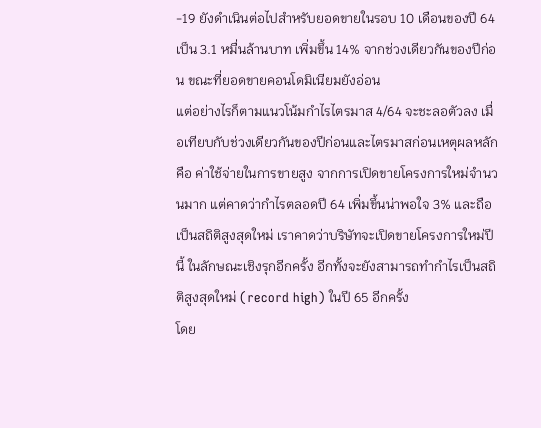-19 ยังดำเนินต่อไปสำหรับยอดขายในรอบ 10 เดือนของปี 64 เป็น 3.1 หมื่นล้านบาท เพิ่มขึ้น 14% จากช่วงเดียวกันของปีก่อน ขณะที่ยอดขายคอนโดมิเนียมยังอ่อน
แต่อย่างไรก็ตามแนวโน้มกำไรไตรมาส 4/64 จะชะลอตัวลง เมื่อเทียบกับช่วงเดียวกันของปีก่อนและไตรมาสก่อนเหตุผลหลักคือ ค่าใช้จ่ายในการขายสูง จากการเปิดขายโครงการใหม่จำนวนมาก แต่คาดว่ากำไรตลอดปี 64 เพิ่มขึ้นน่าพอใจ 3% และถือเป็นสถิติสูงสุดใหม่ เราคาดว่าบริษัทจะเปิดขายโครงการใหม่ปีนี้ ในลักษณะเชิงรุกอีกครั้ง อีกทั้งจะยังสามารถทำกำไรเป็นสถิติสูงสุดใหม่ (record high) ในปี 65 อีกครั้ง
โดย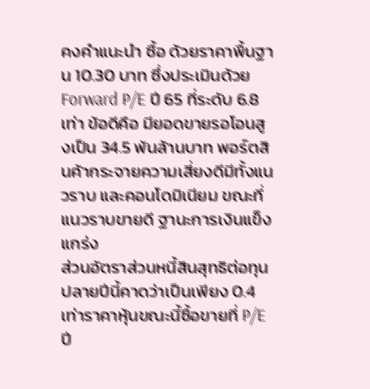คงคำแนะนำ ซื้อ ด้วยราคาพื้นฐาน 10.30 บาท ซึ่งประเมินด้วย Forward P/E ปี 65 ที่ระดับ 6.8 เท่า ข้อดีคือ มียอดขายรอโอนสูงเป็น 34.5 พันล้านบาท พอร์ตสินค้ากระจายความเสี่ยงดีมีทั้งแนวราบ และคอนโดมิเนียม ขณะที่แนวราบขายดี ฐานะการเงินแข็งแกร่ง
ส่วนอัตราส่วนหนี้สินสุทธิต่อทุนปลายปีนี้คาดว่าเป็นเพียง 0.4 เท่าราคาหุ้นขณะนี้ซื้อขายที่ P/E ปี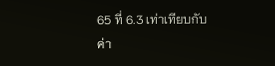65 ที่ 6.3 เท่าเทียบกับค่า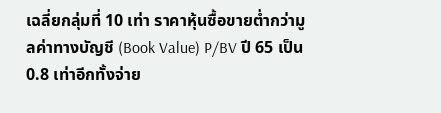เฉลี่ยกลุ่มที่ 10 เท่า ราคาหุ้นซื้อขายต่ำกว่ามูลค่าทางบัญชี (Book Value) P/BV ปี 65 เป็น 0.8 เท่าอีกทั้งจ่าย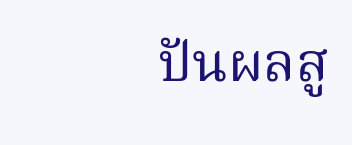ปันผลสู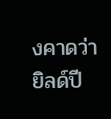งคาดว่ายิลด์ปี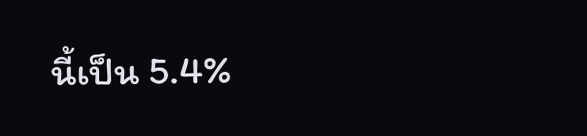นี้เป็น 5.4%